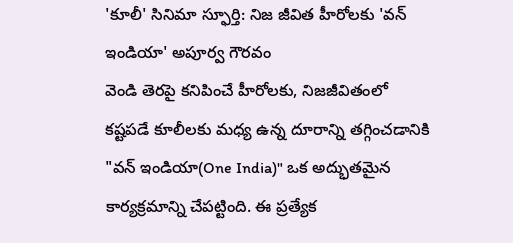'కూలీ' సినిమా స్ఫూర్తి: నిజ జీవిత హీరోలకు 'వన్ ఇండియా' అపూర్వ గౌరవం
వెండి తెరపై కనిపించే హీరోలకు, నిజజీవితంలో కష్టపడే కూలీలకు మధ్య ఉన్న దూరాన్ని తగ్గించడానికి "వన్ ఇండియా(One India)" ఒక అద్భుతమైన కార్యక్రమాన్ని చేపట్టింది. ఈ ప్రత్యేక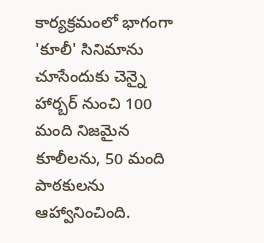కార్యక్రమంలో భాగంగా 'కూలీ' సినిమాను చూసేందుకు చెన్నై హార్బర్ నుంచి 100 మంది నిజమైన కూలీలను, 50 మంది పాఠకులను ఆహ్వానించింది.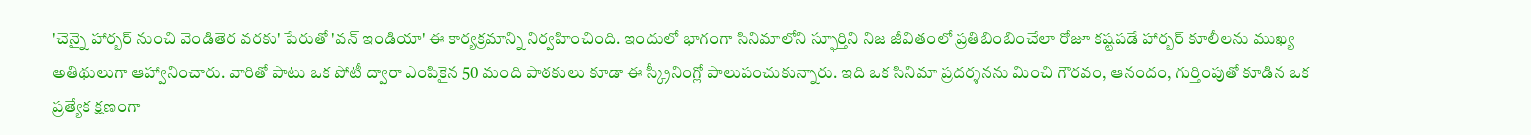'చెన్నై హార్బర్ నుంచి వెండితెర వరకు' పేరుతో 'వన్ ఇండియా' ఈ కార్యక్రమాన్ని నిర్వహించింది. ఇందులో భాగంగా సినిమాలోని స్ఫూర్తిని నిజ జీవితంలో ప్రతిబింబించేలా రోజూ కష్టపడే హార్బర్ కూలీలను ముఖ్య అతిథులుగా ఆహ్వానించారు. వారితో పాటు ఒక పోటీ ద్వారా ఎంపికైన 50 మంది పాఠకులు కూడా ఈ స్క్రీనింగ్లో పాలుపంచుకున్నారు. ఇది ఒక సినిమా ప్రదర్శనను మించి గౌరవం, ఆనందం, గుర్తింపుతో కూడిన ఒక ప్రత్యేక క్షణంగా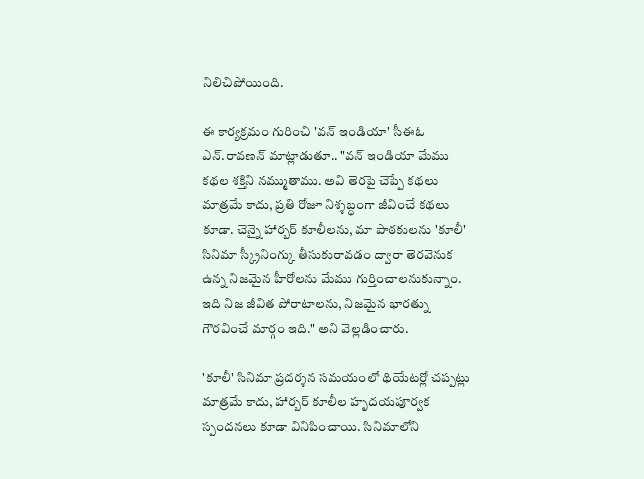నిలిచిపోయింది.

ఈ కార్యక్రమం గురించి 'వన్ ఇండియా' సీఈఓ ఎన్.రావణన్ మాట్లాడుతూ.. "వన్ ఇండియా మేము కథల శక్తిని నమ్ముతాము. అవి తెరపై చెప్పే కథలు మాత్రమే కాదు, ప్రతి రోజూ నిశ్శబ్ధంగా జీవించే కథలు కూడా. చెన్నై హార్బర్ కూలీలను, మా పాఠకులను 'కూలీ' సినిమా స్క్రీనింగ్కు తీసుకురావడం ద్వారా తెరవెనుక ఉన్న నిజమైన హీరోలను మేము గుర్తించాలనుకున్నాం. ఇది నిజ జీవిత పోరాటాలను, నిజమైన భారత్ను గౌరవించే మార్గం ఇది." అని వెల్లడించారు.

'కూలీ' సినిమా ప్రదర్శన సమయంలో థియేటర్లో చప్పట్లు మాత్రమే కాదు, హార్బర్ కూలీల హృదయపూర్వక స్పందనలు కూడా వినిపించాయి. సినిమాలోని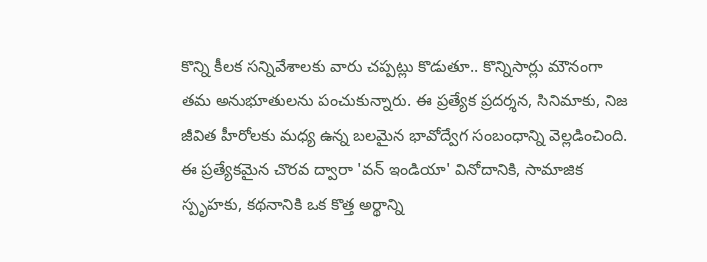కొన్ని కీలక సన్నివేశాలకు వారు చప్పట్లు కొడుతూ.. కొన్నిసార్లు మౌనంగా తమ అనుభూతులను పంచుకున్నారు. ఈ ప్రత్యేక ప్రదర్శన, సినిమాకు, నిజ జీవిత హీరోలకు మధ్య ఉన్న బలమైన భావోద్వేగ సంబంధాన్ని వెల్లడించింది.
ఈ ప్రత్యేకమైన చొరవ ద్వారా 'వన్ ఇండియా' వినోదానికి, సామాజిక స్పృహకు, కథనానికి ఒక కొత్త అర్థాన్ని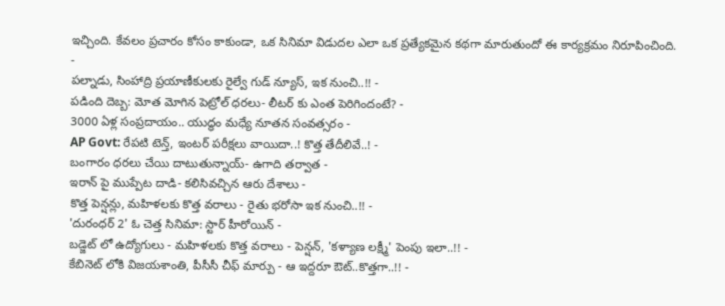ఇచ్చింది. కేవలం ప్రచారం కోసం కాకుండా, ఒక సినిమా విడుదల ఎలా ఒక ప్రత్యేకమైన కథగా మారుతుందో ఈ కార్యక్రమం నిరూపించింది.
-
పల్నాడు, సింహాద్రి ప్రయాణీకులకు రైల్వే గుడ్ న్యూస్, ఇక నుంచి..!! -
పడింది దెబ్బ: మోత మోగిన పెట్రోల్ ధరలు- లీటర్ కు ఎంత పెరిగిందంటే? -
3000 ఏళ్ల సంప్రదాయం.. యుద్ధం మధ్యే నూతన సంవత్సరం -
AP Govt: రేపటి టెన్త్, ఇంటర్ పరీక్షలు వాయిదా..! కొత్త తేదీలివే..! -
బంగారం ధరలు చేయి దాటుతున్నాయ్- ఉగాది తర్వాత -
ఇరాన్ పై ముప్పేట దాడి- కలిసివచ్చిన ఆరు దేశాలు -
కొత్త పెన్షన్లు, మహిళలకు కొత్త వరాలు - రైతు భరోసా ఇక నుంచి..!! -
'దురంధర్ 2' ఓ చెత్త సినిమా: స్టార్ హీరోయిన్ -
బడ్జెట్ లో ఉద్యోగులు - మహిళలకు కొత్త వరాలు - పెన్షన్, 'కళ్యాణ లక్ష్మీ' పెంపు ఇలా..!! -
కేబినెట్ లోకి విజయశాంతి, పీసీసీ చీఫ్ మార్పు - ఆ ఇద్దరూ ఔట్..కొత్తగా..!! -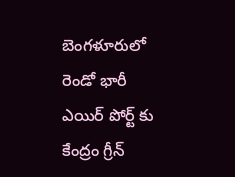బెంగళూరులో రెండో భారీ ఎయిర్ పోర్ట్ కు కేంద్రం గ్రీన్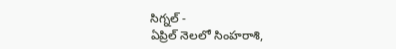సిగ్నల్ -
ఏప్రిల్ నెలలో సింహరాశి,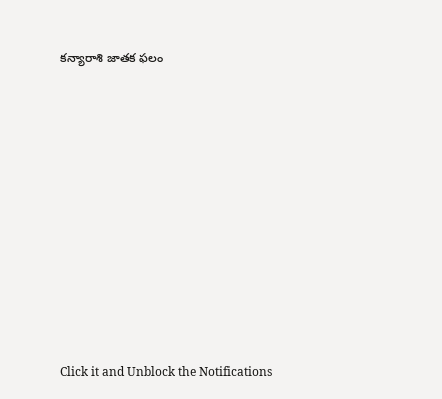కన్యారాశి జాతక ఫలం












Click it and Unblock the Notifications